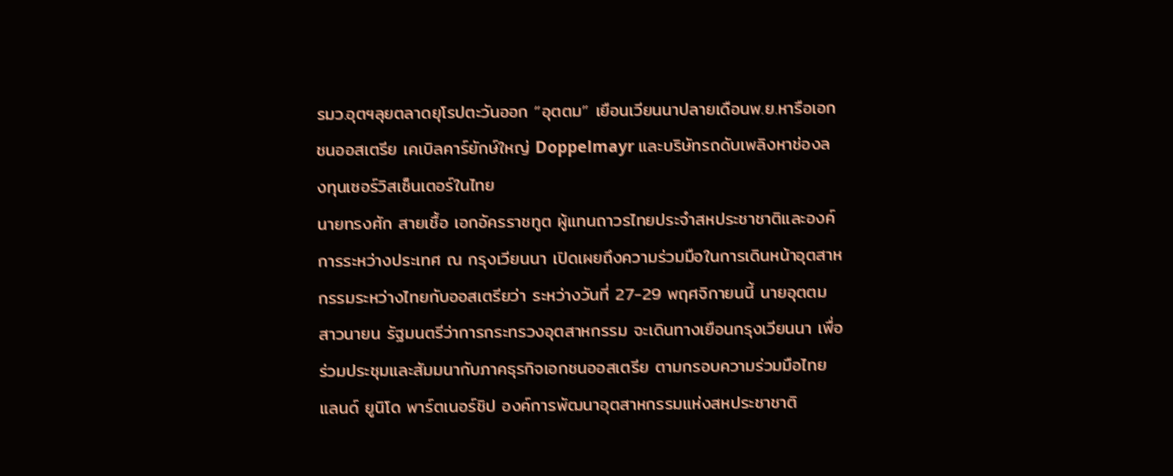รมว.อุตฯลุยตลาดยุโรปตะวันออก “อุตตม” เยือนเวียนนาปลายเดือนพ.ย.หารือเอกชนออสเตรีย เคเบิลคาร์ยักษ์ใหญ่ Doppelmayr และบริษัทรถดับเพลิงหาช่องลงทุนเซอร์วิสเซ็นเตอร์ในไทย
นายทรงศัก สายเชื้อ เอกอัครราชทูต ผู้แทนถาวรไทยประจำสหประชาชาติและองค์การระหว่างประเทศ ณ กรุงเวียนนา เปิดเผยถึงความร่วมมือในการเดินหน้าอุตสาหกรรมระหว่างไทยกับออสเตรียว่า ระหว่างวันที่ 27-29 พฤศจิกายนนี้ นายอุตตม สาวนายน รัฐมนตรีว่าการกระทรวงอุตสาหกรรม จะเดินทางเยือนกรุงเวียนนา เพื่อร่วมประชุมและสัมมนากับภาคธุรกิจเอกชนออสเตรีย ตามกรอบความร่วมมือไทยแลนด์ ยูนิโด พาร์ตเนอร์ชิป องค์การพัฒนาอุตสาหกรรมแห่งสหประชาชาติ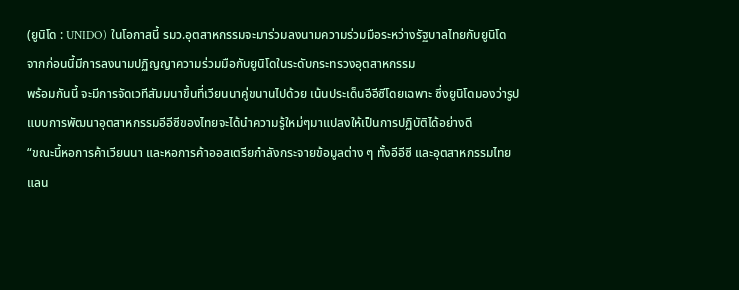(ยูนิโด : UNIDO) ในโอกาสนี้ รมว.อุตสาหกรรมจะมาร่วมลงนามความร่วมมือระหว่างรัฐบาลไทยกับยูนิโด จากก่อนนี้มีการลงนามปฏิญญาความร่วมมือกับยูนิโดในระดับกระทรวงอุตสาหกรรม
พร้อมกันนี้ จะมีการจัดเวทีสัมมนาขึ้นที่เวียนนาคู่ขนานไปด้วย เน้นประเด็นอีอีซีโดยเฉพาะ ซึ่งยูนิโดมองว่ารูปแบบการพัฒนาอุตสาหกรรมอีอีซีของไทยจะได้นำความรู้ใหม่ๆมาแปลงให้เป็นการปฏิบัติได้อย่างดี
“ขณะนี้หอการค้าเวียนนา และหอการค้าออสเตรียกำลังกระจายข้อมูลต่าง ๆ ทั้งอีอีซี และอุตสาหกรรมไทยแลน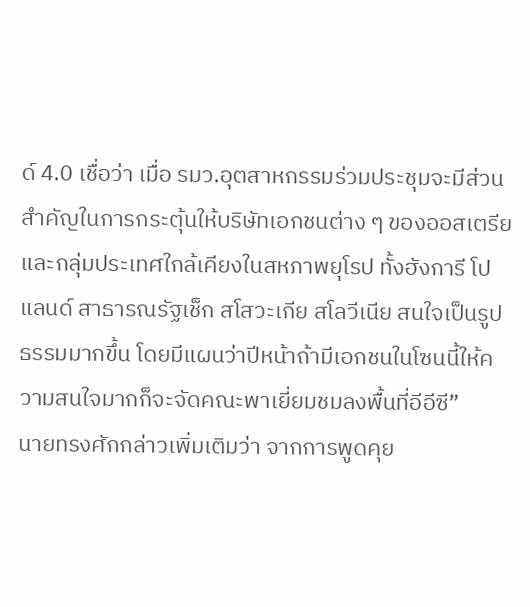ด์ 4.0 เชื่อว่า เมื่อ รมว.อุตสาหกรรมร่วมประชุมจะมีส่วนสำคัญในการกระตุ้นให้บริษัทเอกชนต่าง ๆ ของออสเตรีย และกลุ่มประเทศใกล้เคียงในสหภาพยุโรป ทั้งฮังการี โปแลนด์ สาธารณรัฐเช็ก สโสวะเกีย สโลวีเนีย สนใจเป็นรูปธรรมมากขึ้น โดยมีแผนว่าปีหน้าถ้ามีเอกชนในโซนนี้ให้ความสนใจมากก็จะจัดคณะพาเยี่ยมชมลงพื้นที่อีอีซี”
นายทรงศักกล่าวเพิ่มเติมว่า จากการพูดคุย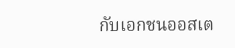กับเอกชนออสเต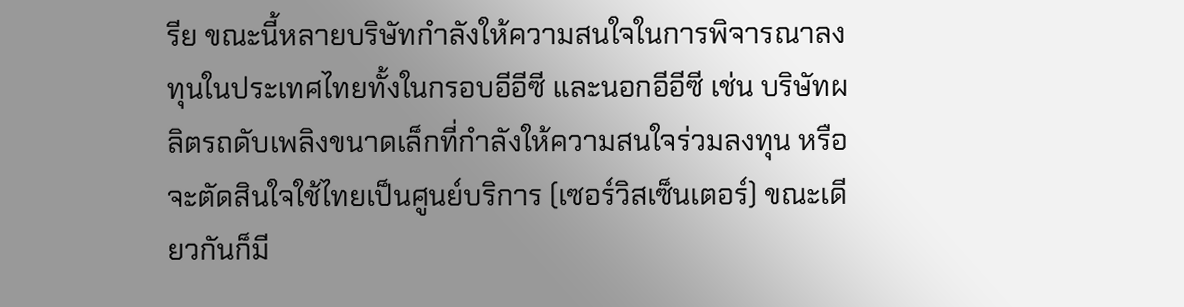รีย ขณะนี้หลายบริษัทกำลังให้ความสนใจในการพิจารณาลงทุนในประเทศไทยทั้งในกรอบอีอีซี และนอกอีอีซี เช่น บริษัทผลิตรถดับเพลิงขนาดเล็กที่กำลังให้ความสนใจร่วมลงทุน หรือจะตัดสินใจใช้ไทยเป็นศูนย์บริการ (เซอร์วิสเซ็นเตอร์) ขณะเดียวกันก็มี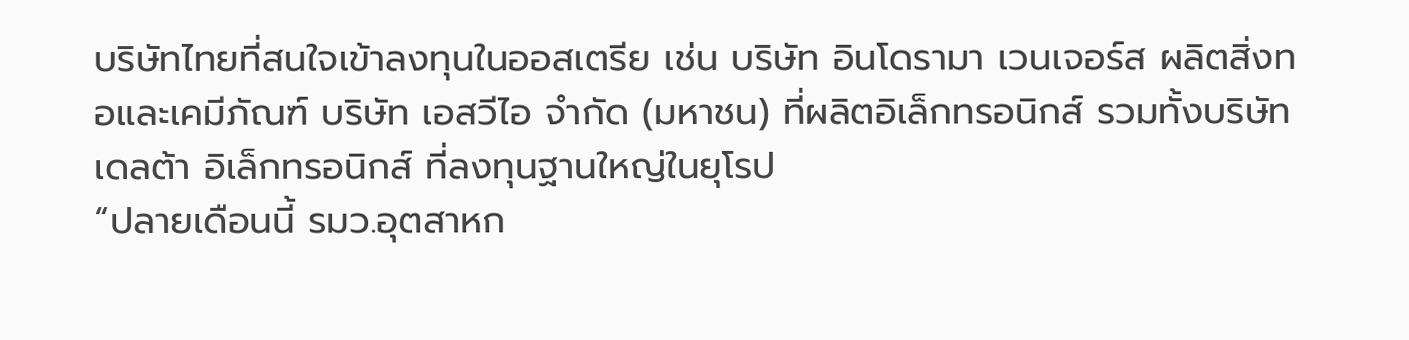บริษัทไทยที่สนใจเข้าลงทุนในออสเตรีย เช่น บริษัท อินโดรามา เวนเจอร์ส ผลิตสิ่งทอและเคมีภัณฑ์ บริษัท เอสวีไอ จำกัด (มหาชน) ที่ผลิตอิเล็กทรอนิกส์ รวมทั้งบริษัท เดลต้า อิเล็กทรอนิกส์ ที่ลงทุนฐานใหญ่ในยุโรป
“ปลายเดือนนี้ รมว.อุตสาหก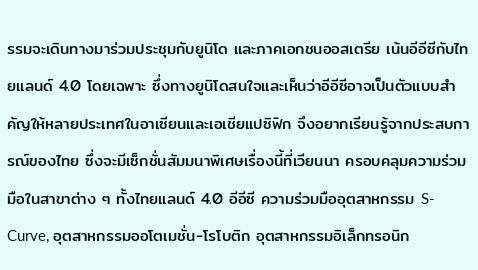รรมจะเดินทางมาร่วมประชุมกับยูนิโด และภาคเอกชนออสเตรีย เน้นอีอีซีกับไทยแลนด์ 4.0 โดยเฉพาะ ซึ่งทางยูนิโดสนใจและเห็นว่าอีอีซีอาจเป็นตัวแบบสำคัญให้หลายประเทศในอาเซียนและเอเชียแปซิฟิก จึงอยากเรียนรู้จากประสบการณ์ของไทย ซึ่งจะมีเซ็กชั่นสัมมนาพิเศษเรื่องนี้ที่เวียนนา ครอบคลุมความร่วมมือในสาขาต่าง ๆ ทั้งไทยแลนด์ 4.0 อีอีซี ความร่วมมืออุตสาหกรรม S-Curve, อุตสาหกรรมออโตเมชั่น-โรโบติก อุตสาหกรรมอิเล็กทรอนิก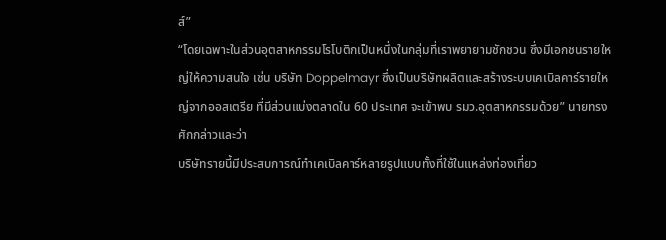ส์”
“โดยเฉพาะในส่วนอุตสาหกรรมโรโบติกเป็นหนึ่งในกลุ่มที่เราพยายามชักชวน ซึ่งมีเอกชนรายใหญ่ให้ความสนใจ เช่น บริษัท Doppelmayr ซึ่งเป็นบริษัทผลิตและสร้างระบบเคเบิลคาร์รายใหญ่จากออสเตรีย ที่มีส่วนแบ่งตลาดใน 60 ประเทศ จะเข้าพบ รมว.อุตสาหกรรมด้วย” นายทรงศักกล่าวและว่า
บริษัทรายนี้มีประสบการณ์ทำเคเบิลคาร์หลายรูปแบบทั้งที่ใช้ในแหล่งท่องเที่ยว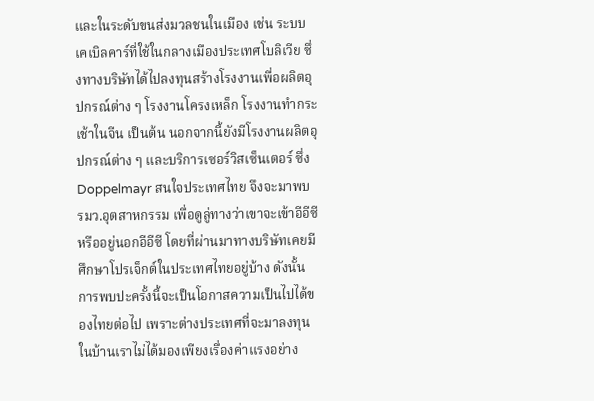และในระดับขนส่งมวลชนในเมือง เช่น ระบบเคเบิลคาร์ที่ใช้ในกลางเมืองประเทศโบลิเวีย ซึ่งทางบริษัทได้ไปลงทุนสร้างโรงงานเพื่อผลิตอุปกรณ์ต่าง ๆ โรงงานโครงเหล็ก โรงงานทำกระเช้าในจีน เป็นต้น นอกจากนี้ยังมีโรงงานผลิตอุปกรณ์ต่าง ๆ และบริการเซอร์วิสเซ็นเตอร์ ซึ่ง Doppelmayr สนใจประเทศไทย จึงจะมาพบ รมว.อุตสาหกรรม เพื่อดูลู่ทางว่าเขาจะเข้าอีอีซี หรืออยู่นอกอีอีซี โดยที่ผ่านมาทางบริษัทเคยมีศึกษาโปรเจ็กต์ในประเทศไทยอยู่บ้าง ดังนั้น การพบปะครั้งนี้จะเป็นโอกาสความเป็นไปได้ของไทยต่อไป เพราะต่างประเทศที่จะมาลงทุนในบ้านเราไม่ได้มองเพียงเรื่องค่าแรงอย่าง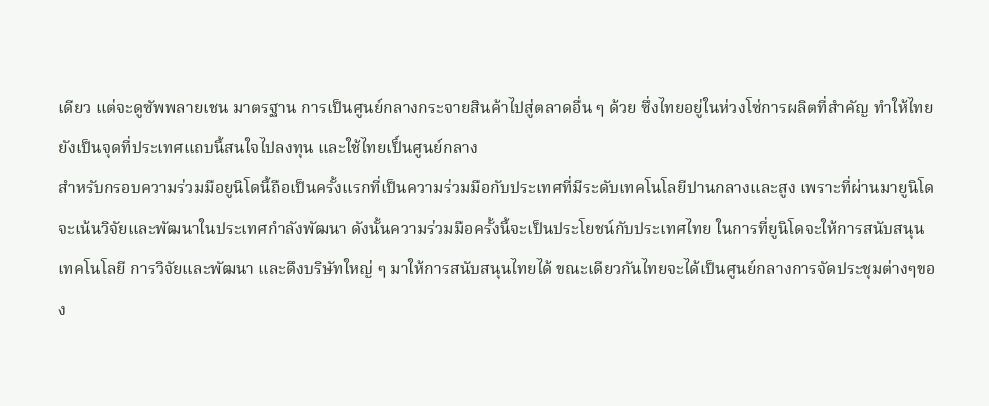เดียว แต่จะดูซัพพลายเชน มาตรฐาน การเป็นศูนย์กลางกระจายสินค้าไปสู่ตลาดอื่น ๆ ด้วย ซึ่งไทยอยู่ในห่วงโซ่การผลิตที่สำคัญ ทำให้ไทยยังเป็นจุดที่ประเทศแถบนี้สนใจไปลงทุน และใช้ไทยเป็์นศูนย์กลาง
สำหรับกรอบความร่วมมือยูนิโดนี้ถือเป็นครั้งแรกที่เป็นความร่วมมือกับประเทศที่มีระดับเทคโนโลยีปานกลางและสูง เพราะที่ผ่านมายูนิโดจะเน้นวิจัยและพัฒนาในประเทศกำลังพัฒนา ดังนั้นความร่วมมือครั้งนี้จะเป็นประโยชน์กับประเทศไทย ในการที่ยูนิโดจะให้การสนับสนุนเทคโนโลยี การวิจัยและพัฒนา และดึงบริษัทใหญ่ ๆ มาให้การสนับสนุนไทยได้ ขณะเดียวกันไทยจะได้เป็นศูนย์กลางการจัดประชุมต่างๆของ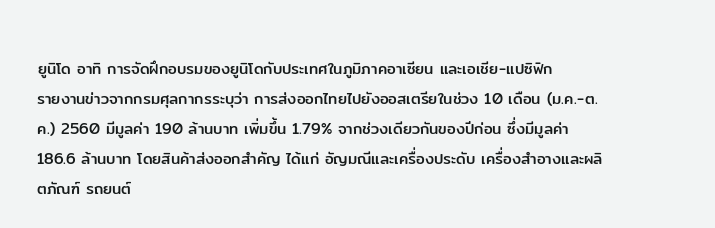ยูนิโด อาทิ การจัดฝึกอบรมของยูนิโดกับประเทศในภูมิภาคอาเซียน และเอเชีย-แปซิฟิก
รายงานข่าวจากกรมศุลกากรระบุว่า การส่งออกไทยไปยังออสเตรียในช่วง 10 เดือน (ม.ค.-ต.ค.) 2560 มีมูลค่า 190 ล้านบาท เพิ่มขึ้น 1.79% จากช่วงเดียวกันของปีก่อน ซึ่งมีมูลค่า 186.6 ล้านบาท โดยสินค้าส่งออกสำคัญ ได้แก่ อัญมณีและเครื่องประดับ เครื่องสำอางและผลิตภัณฑ์ รถยนต์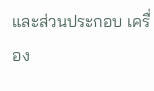และส่วนประกอบ เครื่อง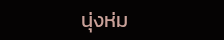นุ่งห่ม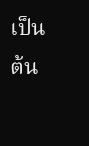เป็นต้น